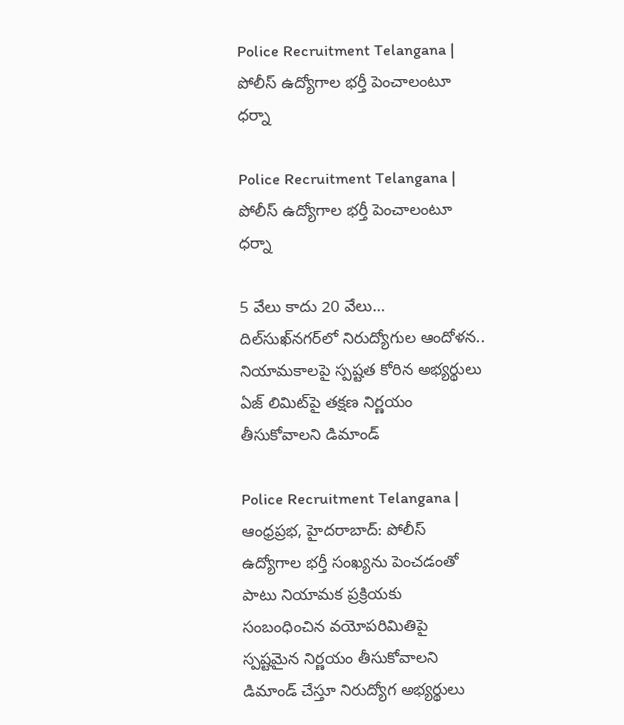Police Recruitment Telangana | పోలీస్ ఉద్యోగాల భర్తీ పెంచాలంటూ ధర్నా

Police Recruitment Telangana | పోలీస్ ఉద్యోగాల భర్తీ పెంచాలంటూ ధర్నా

5 వేలు కాదు 20 వేలు…
దిల్‌సుఖ్‌నగర్‌లో నిరుద్యోగుల ఆందోళన..
నియామకాలపై స్పష్టత కోరిన అభ్యర్థులు
ఏజ్ లిమిట్‌పై తక్షణ నిర్ణయం తీసుకోవాలని డిమాండ్

Police Recruitment Telangana | ఆంధ్రప్రభ, హైదరాబాద్: పోలీస్ ఉద్యోగాల భర్తీ సంఖ్యను పెంచడంతో పాటు నియామక ప్రక్రియకు సంబంధించిన వయోపరిమితిపై స్పష్టమైన నిర్ణయం తీసుకోవాలని డిమాండ్ చేస్తూ నిరుద్యోగ అభ్యర్థులు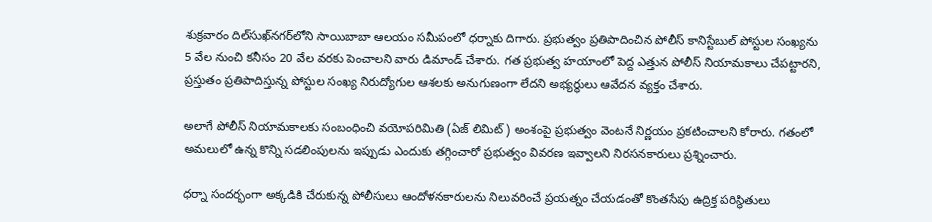శుక్రవారం దిల్‌సుఖ్‌నగర్‌లోని సాయిబాబా ఆలయం సమీపంలో ధర్నాకు దిగారు. ప్రభుత్వం ప్రతిపాదించిన పోలీస్ కానిస్టేబుల్ పోస్టుల సంఖ్యను 5 వేల నుంచి కనీసం 20 వేల వరకు పెంచాలని వారు డిమాండ్ చేశారు. గత ప్రభుత్వ హయాంలో పెద్ద ఎత్తున పోలీస్ నియామకాలు చేపట్టారని, ప్రస్తుతం ప్రతిపాదిస్తున్న పోస్టుల సంఖ్య నిరుద్యోగుల ఆశలకు అనుగుణంగా లేదని అభ్యర్థులు ఆవేదన వ్యక్తం చేశారు.

అలాగే పోలీస్ నియామకాలకు సంబంధించి వయోపరిమితి (ఏజ్ లిమిట్) అంశంపై ప్రభుత్వం వెంటనే నిర్ణయం ప్రకటించాలని కోరారు. గతంలో అమలులో ఉన్న కొన్ని సడలింపులను ఇప్పుడు ఎందుకు తగ్గించారో ప్రభుత్వం వివరణ ఇవ్వాలని నిరసనకారులు ప్రశ్నించారు.

ధర్నా సందర్భంగా అక్కడికి చేరుకున్న పోలీసులు ఆందోళనకారులను నిలువరించే ప్రయత్నం చేయడంతో కొంతసేపు ఉద్రిక్త పరిస్థితులు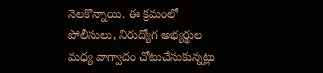నెలకొన్నాయి. ఈ క్రమంలో పోలీసులు, నిరుద్యోగ అభ్యర్థుల మధ్య వాగ్వాదం చోటుచేసుకున్నట్లు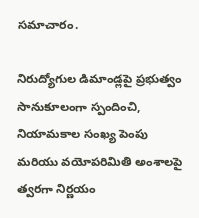సమాచారం.

నిరుద్యోగుల డిమాండ్లపై ప్రభుత్వం సానుకూలంగా స్పందించి, నియామకాల సంఖ్య పెంపు మరియు వయోపరిమితి అంశాలపై త్వరగా నిర్ణయం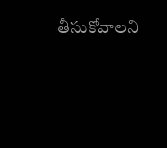తీసుకోవాలని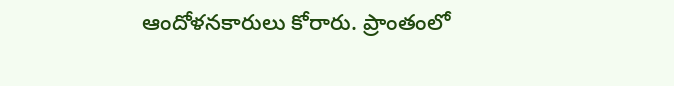ఆందోళనకారులు కోరారు. ప్రాంతంలో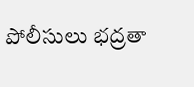పోలీసులు భద్రతా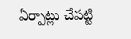ఏర్పాట్లు చేపట్టి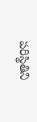పరిస్థితిని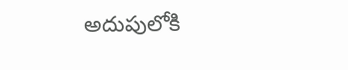అదుపులోకి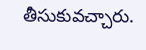తీసుకువచ్చారు.